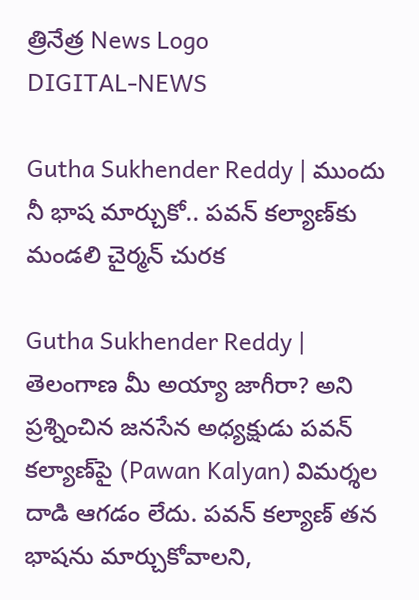త్రినేత్ర News Logo
DIGITAL-NEWS

Gutha Sukhender Reddy | ముందు నీ భాష మార్చుకో.. ప‌వ‌న్ క‌ల్యాణ్‌కు మండ‌లి చైర్మ‌న్ చుర‌క‌

Gutha Sukhender Reddy | తెలంగాణ మీ అయ్యా జాగీరా? అని ప్ర‌శ్నించిన జ‌న‌సేన అధ్యక్షుడు ప‌వ‌న్ క‌ల్యాణ్‌పై (Pawan Kalyan) విమర్శ‌ల దాడి ఆగ‌డం లేదు. ప‌వ‌న్ క‌ల్యాణ్ త‌న భాష‌ను మార్చుకోవాల‌ని,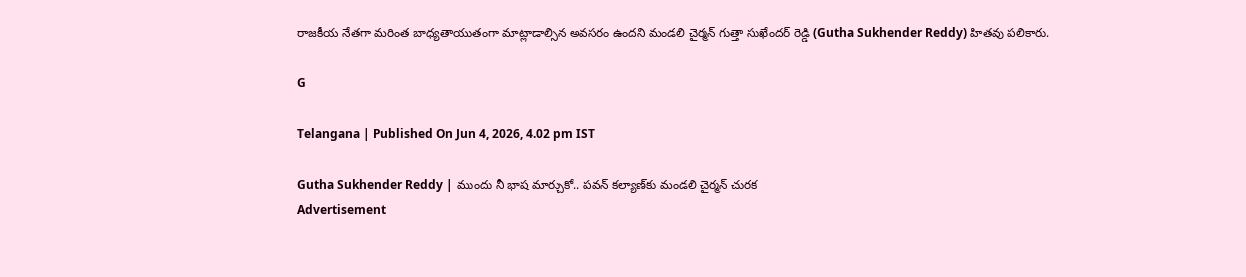రాజ‌కీయ నేత‌గా మ‌రింత బాధ్య‌తాయుతంగా మాట్లాడాల్సిన అవ‌స‌రం ఉంద‌ని మండ‌లి చైర్మ‌న్ గుత్తా సుఖేంద‌ర్ రెడ్డి (Gutha Sukhender Reddy) హిత‌వు ప‌లికారు.

G

Telangana | Published On Jun 4, 2026, 4.02 pm IST

Gutha Sukhender Reddy | ముందు నీ భాష మార్చుకో.. ప‌వ‌న్ క‌ల్యాణ్‌కు మండ‌లి చైర్మ‌న్ చుర‌క‌
Advertisement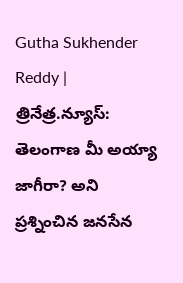Gutha Sukhender Reddy | త్రినేత్ర‌.న్యూస్‌: తెలంగాణ మీ అయ్యా జాగీరా? అని ప్ర‌శ్నించిన జ‌న‌సేన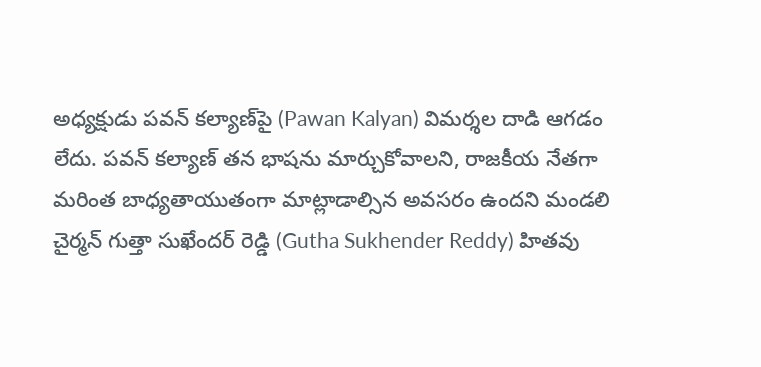అధ్యక్షుడు ప‌వ‌న్ క‌ల్యాణ్‌పై (Pawan Kalyan) విమర్శ‌ల దాడి ఆగ‌డం లేదు. ప‌వ‌న్ క‌ల్యాణ్ త‌న భాష‌ను మార్చుకోవాల‌ని, రాజ‌కీయ నేత‌గా మ‌రింత బాధ్య‌తాయుతంగా మాట్లాడాల్సిన అవ‌స‌రం ఉంద‌ని మండ‌లి చైర్మ‌న్ గుత్తా సుఖేంద‌ర్ రెడ్డి (Gutha Sukhender Reddy) హిత‌వు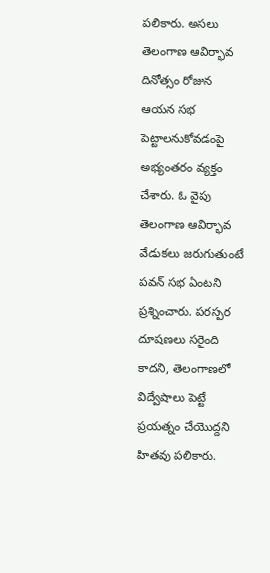ప‌లికారు. అస‌లు తెలంగాణ ఆవిర్భావ దినోత్సం రోజున ఆయ‌న సభ పెట్టాల‌నుకోవ‌డంపై అభ్యంత‌రం వ్య‌క్తం చేశారు. ఓ వైపు తెలంగాణ ఆవిర్భావ వేడుకలు జరుగుతుంటే పవన్ సభ ఏంటని ప్ర‌శ్నించారు. పరస్పర దూషణలు సరైంది కాదని, తెలంగాణలో విద్వేషాలు పెట్టే ప్రయత్నం చేయొద్దని హితవు పలికారు.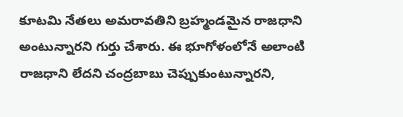కూటమి నేతలు అమరావతిని బ్రహ్మండమైన రాజధాని అంటున్నారని గుర్తు చేశారు. ఈ భూగోళంలోనే అలాంటి రాజ‌ధాని లేద‌ని చంద్ర‌బాబు చెప్పుకుంటున్నార‌ని,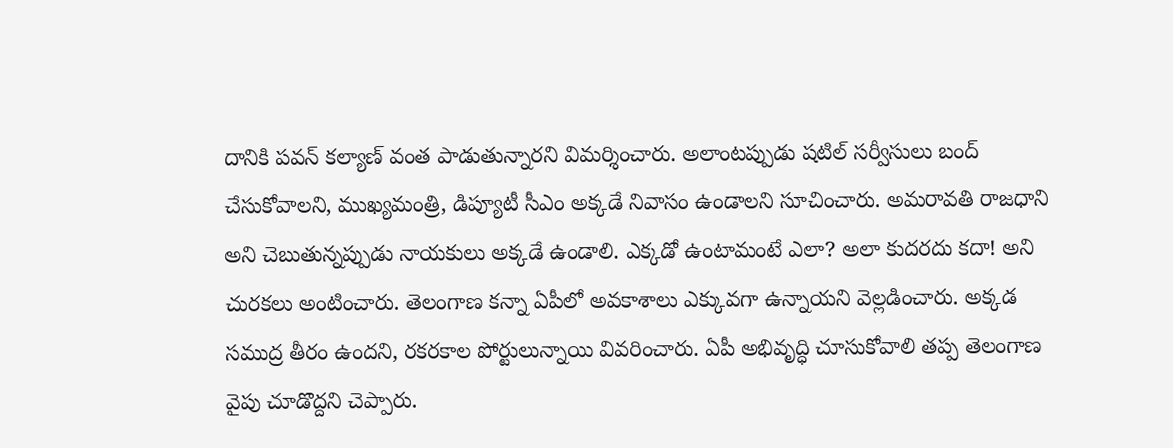దానికి ప‌వ‌న్ క‌ల్యాణ్ వంత పాడుతున్నార‌ని విమ‌ర్శించారు. అలాంట‌ప్పుడు ష‌టిల్ స‌ర్వీసులు బంద్ చేసుకోవాల‌ని, ముఖ్యమంత్రి, డిప్యూటీ సీఎం అక్కడే నివాసం ఉండాలని సూచించారు. అమ‌రావతి రాజ‌ధాని అని చెబుతున్న‌ప్పుడు నాయ‌కులు అక్క‌డే ఉండాలి. ఎక్క‌డో ఉంటామంటే ఎలా? అలా కుద‌ర‌దు కదా! అని చుర‌క‌లు అంటించారు. తెలంగాణ కన్నా ఏపీలో అవకాశాలు ఎక్కువ‌గా ఉన్నాయని వెల్లడించారు. అక్కడ సముద్ర తీరం ఉందని, రకరకాల పోర్టులున్నాయి వివరించారు. ఏపీ అభివృద్ధి చూసుకోవాలి తప్ప తెలంగాణ వైపు చూడొద్దని చెప్పారు.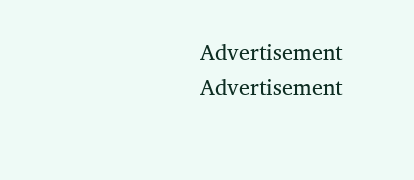Advertisement
Advertisement